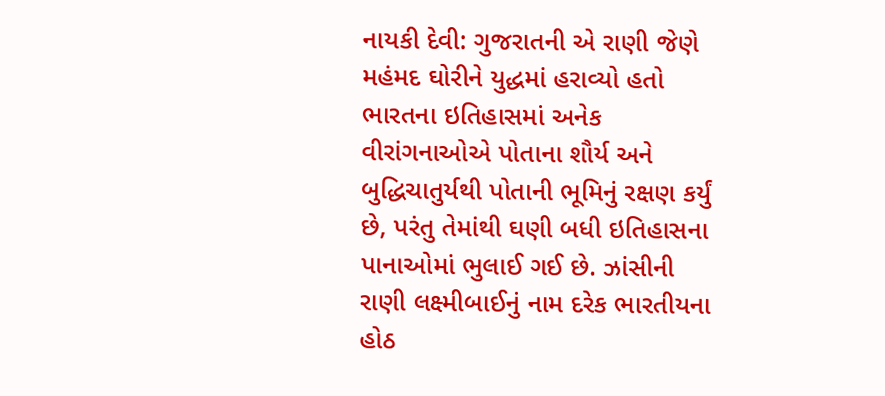નાયકી દેવી: ગુજરાતની એ રાણી જેણે મહંમદ ઘોરીને યુદ્ધમાં હરાવ્યો હતો
ભારતના ઇતિહાસમાં અનેક વીરાંગનાઓએ પોતાના શૌર્ય અને બુદ્ધિચાતુર્યથી પોતાની ભૂમિનું રક્ષણ કર્યું છે, પરંતુ તેમાંથી ઘણી બધી ઇતિહાસના પાનાઓમાં ભુલાઈ ગઈ છે. ઝાંસીની રાણી લક્ષ્મીબાઈનું નામ દરેક ભારતીયના હોઠ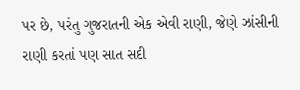પર છે, પરંતુ ગુજરાતની એક એવી રાણી, જેણે ઝાંસીની રાણી કરતાં પણ સાત સદી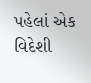પહેલાં એક વિદેશી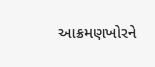આક્રમણખોરને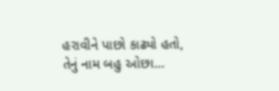હરાવીને પાછો કાઢ્યો હતો, તેનું નામ બહુ ઓછા…